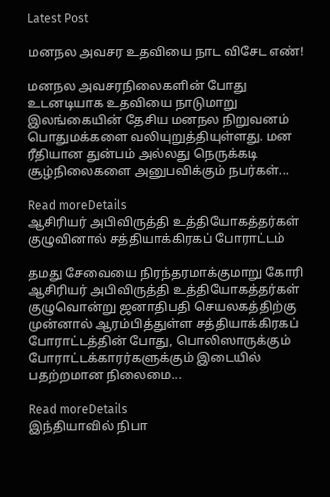Latest Post

மனநல அவசர உதவியை நாட விசேட எண்!

மனநல அவசரநிலைகளின் போது உடனடியாக உதவியை நாடுமாறு இலங்கையின் தேசிய மனநல நிறுவனம் பொதுமக்களை வலியுறுத்தியுள்ளது. மன ரீதியான துன்பம் அல்லது நெருக்கடி சூழ்நிலைகளை அனுபவிக்கும் நபர்கள்...

Read moreDetails
ஆசிரியர் அபிவிருத்தி உத்தியோகத்தர்கள் குழுவினால் சத்தியாக்கிரகப் போராட்டம்

தமது சேவையை நிரந்தரமாக்குமாறு கோரி ஆசிரியர் அபிவிருத்தி உத்தியோகத்தர்கள் குழுவொன்று ஜனாதிபதி செயலகத்திற்கு முன்னால் ஆரம்பித்துள்ள சத்தியாக்கிரகப் போராட்டத்தின் போது, பொலிஸாருக்கும் போராட்டக்காரர்களுக்கும் இடையில் பதற்றமான நிலைமை...

Read moreDetails
இந்தியாவில் நிபா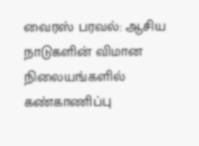வைரஸ் பரவல்: ஆசிய நாடுகளின் விமான நிலையங்களில் கண்காணிப்பு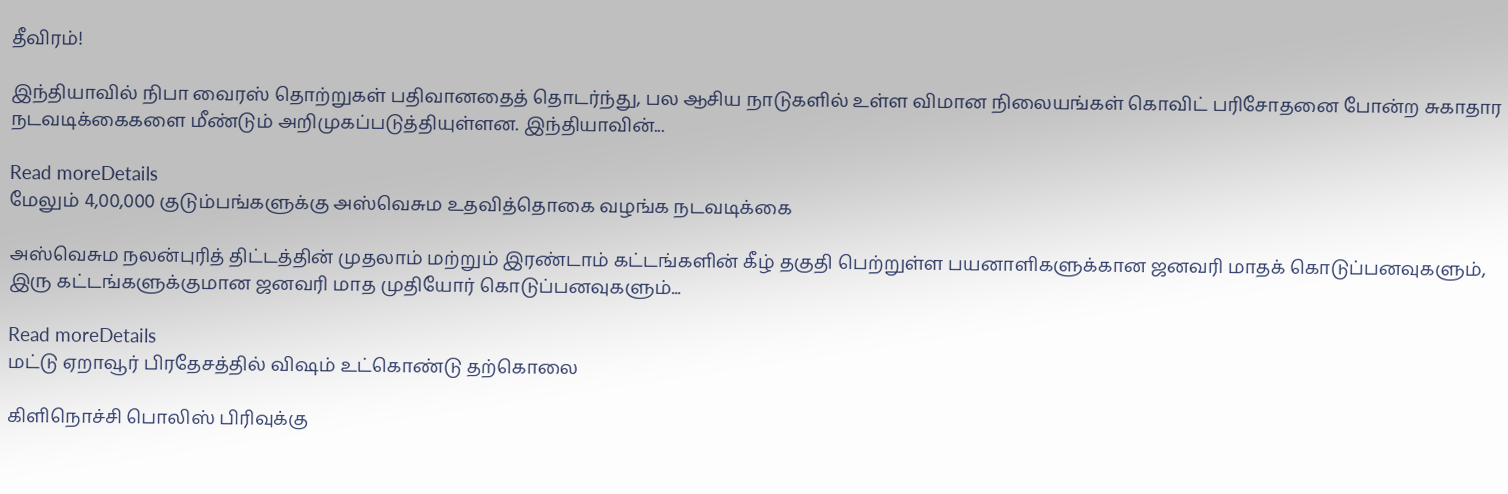தீவிரம்!

இந்தியாவில் நிபா வைரஸ் தொற்றுகள் பதிவானதைத் தொடர்ந்து, பல ஆசிய நாடுகளில் உள்ள விமான நிலையங்கள் கொவிட் பரிசோதனை போன்ற சுகாதார நடவடிக்கைகளை மீண்டும் அறிமுகப்படுத்தியுள்ளன. இந்தியாவின்...

Read moreDetails
மேலும் 4,00,000 குடும்பங்களுக்கு அஸ்வெசும உதவித்தொகை வழங்க நடவடிக்கை

அஸ்வெசும நலன்புரித் திட்டத்தின் முதலாம் மற்றும் இரண்டாம் கட்டங்களின் கீழ் தகுதி பெற்றுள்ள பயனாளிகளுக்கான ஜனவரி மாதக் கொடுப்பனவுகளும், இரு கட்டங்களுக்குமான ஜனவரி மாத முதியோர் கொடுப்பனவுகளும்...

Read moreDetails
மட்டு ஏறாவூர் பிரதேசத்தில் விஷம் உட்கொண்டு தற்கொலை

கிளிநொச்சி பொலிஸ் பிரிவுக்கு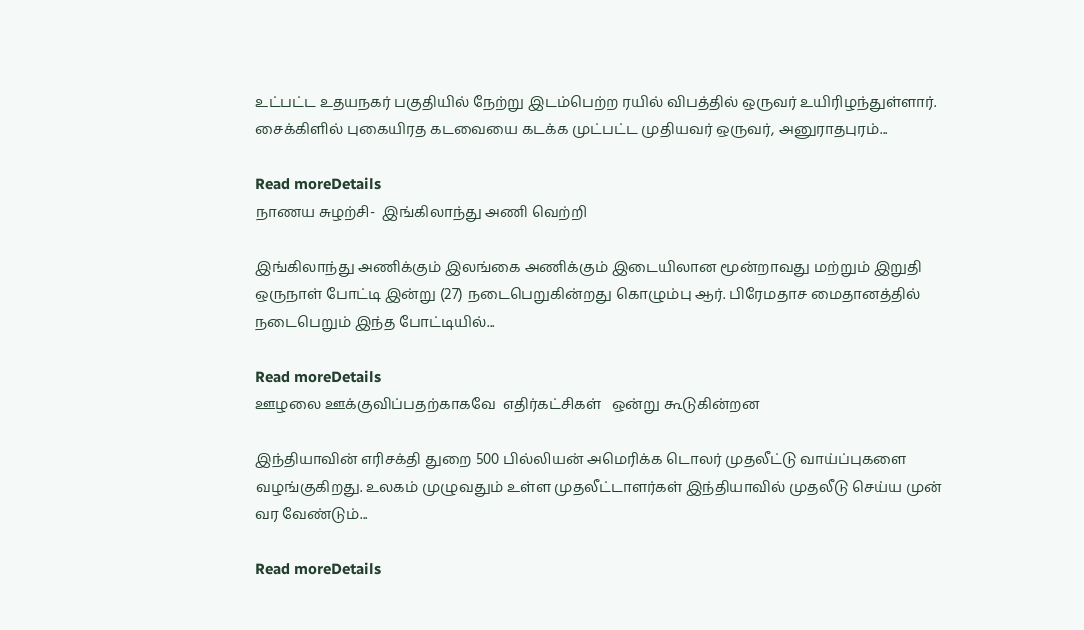உட்பட்ட உதயநகர் பகுதியில் நேற்று இடம்பெற்ற ரயில் விபத்தில் ஒருவர் உயிரிழந்துள்ளார். சைக்கிளில் புகையிரத கடவையை கடக்க முட்பட்ட முதியவர் ஒருவர், அனுராதபுரம்...

Read moreDetails
நாணய சுழற்சி-  இங்கிலாந்து அணி வெற்றி

இங்கிலாந்து அணிக்கும் இலங்கை அணிக்கும் இடையிலான மூன்றாவது மற்றும் இறுதி ஒருநாள் போட்டி இன்று (27) நடைபெறுகின்றது கொழும்பு ஆர். பிரேமதாச மைதானத்தில் நடைபெறும் இந்த போட்டியில்...

Read moreDetails
ஊழலை ஊக்குவிப்பதற்காகவே  எதிர்கட்சிகள்   ஒன்று கூடுகின்றன

இந்தியாவின் எரிசக்தி துறை 500 பில்லியன் அமெரிக்க டொலர் முதலீட்டு வாய்ப்புகளை வழங்குகிறது. உலகம் முழுவதும் உள்ள முதலீட்டாளர்கள் இந்தியாவில் முதலீடு செய்ய முன் வர வேண்டும்...

Read moreDetails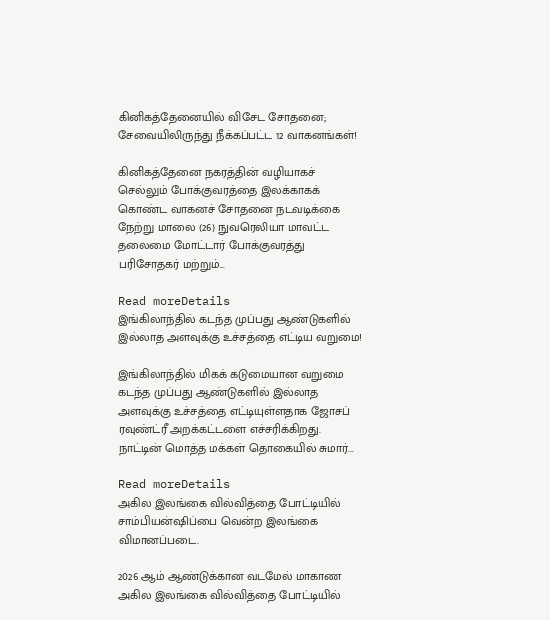கினிகத்தேனையில் விசேட சோதனை; சேவையிலிருந்து நீக்கப்பட்ட 12 வாகனங்கள்!

கினிகத்தேனை நகரத்தின் வழியாகச் செல்லும் போக்குவரத்தை இலக்காகக் கொண்ட வாகனச் சோதனை நடவடிக்கை நேற்று மாலை (26) நுவரெலியா மாவட்ட தலைமை மோட்டார் போக்குவரத்து பரிசோதகர் மற்றும்...

Read moreDetails
இங்கிலாந்தில் கடந்த முப்பது ஆண்டுகளில் இல்லாத அளவுக்கு உச்சத்தை எட்டிய வறுமை!

இங்கிலாந்தில் மிகக் கடுமையான வறுமை கடந்த முப்பது ஆண்டுகளில் இல்லாத அளவுக்கு உச்சத்தை எட்டியுள்ளதாக ஜோசப் ரவுண்ட்ரீ அறக்கட்டளை எச்சரிக்கிறது. நாட்டின் மொத்த மக்கள் தொகையில் சுமார்...

Read moreDetails
அகில இலங்கை வில்வித்தை போட்டியில் சாம்பியன்ஷிப்பை வென்ற இலங்கை விமானப்படை.

2026 ஆம் ஆண்டுக்கான வடமேல் மாகாண அகில இலங்கை வில்வித்தை போட்டியில்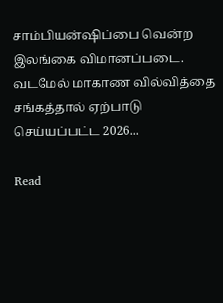சாம்பியன்ஷிப்பை வென்ற இலங்கை விமானப்படை. வடமேல் மாகாண வில்வித்தை சங்கத்தால் ஏற்பாடு செய்யப்பட்ட 2026...

Read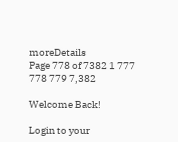moreDetails
Page 778 of 7382 1 777 778 779 7,382

Welcome Back!

Login to your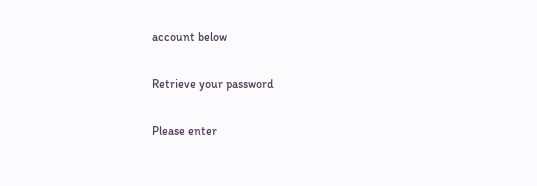account below

Retrieve your password

Please enter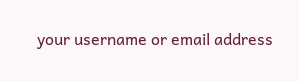your username or email address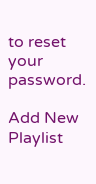to reset your password.

Add New Playlist